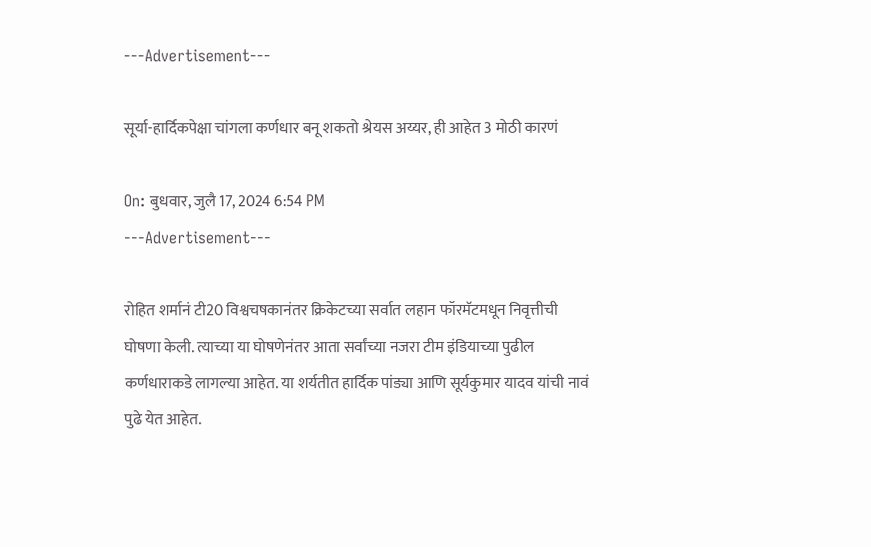---Advertisement---

सूर्या-हार्दिकपेक्षा चांगला कर्णधार बनू शकतो श्रेयस अय्यर, ही आहेत 3 मोठी कारणं

On: बुधवार, जुलै 17, 2024 6:54 PM
---Advertisement---

रोहित शर्मानं टी20 विश्वचषकानंतर क्रिकेटच्या सर्वात लहान फॉरमॅटमधून निवृत्तीची घोषणा केली. त्याच्या या घोषणेनंतर आता सर्वांच्या नजरा टीम इंडियाच्या पुढील कर्णधाराकडे लागल्या आहेत. या शर्यतीत हार्दिक पांड्या आणि सूर्यकुमार यादव यांची नावं पुढे येत आहेत.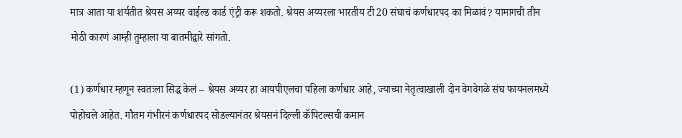मात्र आता या शर्यतीत श्रेयस अय्यर वाईल्ड कार्ड एंट्री करू शकतो. श्रेयस अय्यरला भारतीय टी20 संघाचं कर्णधारपद का मिळावं? यामागची तीन मोठी कारणं आम्ही तुम्हाला या बातमीद्वारे सांगतो.

(1) कर्णधार म्हणून स्वतःला सिद्ध केलं – श्रेयस अय्यर हा आयपीएलचा पहिला कर्णधार आहे, ज्याच्या नेतृत्वाखाली दोन वेगवेगळे संघ फायनलमध्ये पोहोचले आहेत. गौतम गंभीरनं कर्णधारपद सोडल्यानंतर श्रेयसनं दिल्ली कॅपिटल्सची कमान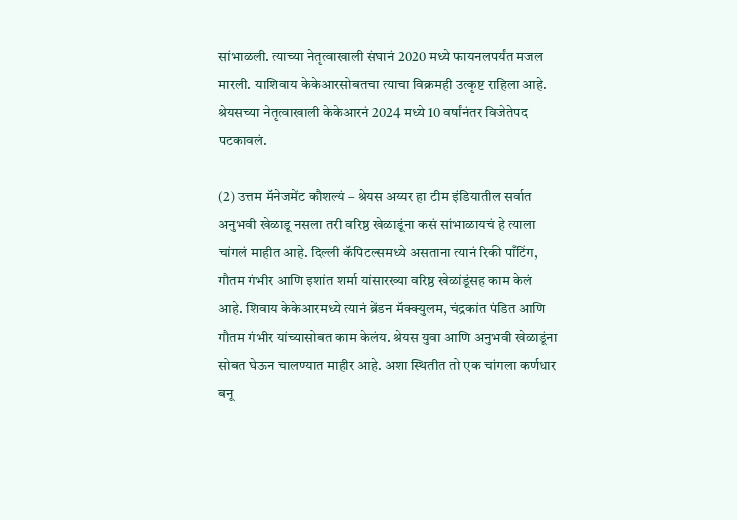सांभाळली. त्याच्या नेतृत्वाखाली संघानं 2020 मध्ये फायनलपर्यंत मजल मारली. याशिवाय केकेआरसोबतचा त्याचा विक्रमही उत्कृष्ट राहिला आहे. श्रेयसच्या नेतृत्वाखाली केकेआरनं 2024 मध्ये 10 वर्षांनंतर विजेतेपद पटकावलं.

(2) उत्तम मॅनेजमेंट कौशल्यं – श्रेयस अय्यर हा टीम इंडियातील सर्वात अनुभवी खेळाडू नसला तरी वरिष्ठ खेळाडूंना कसं सांभाळायचं हे त्याला चांगलं माहीत आहे. दिल्ली कॅपिटल्समध्ये असताना त्यानं रिकी पाँटिंग, गौतम गंभीर आणि इशांत शर्मा यांसारख्या वरिष्ठ खेळांडूंसह काम केलं आहे. शिवाय केकेआरमध्ये त्यानं ब्रेंडन मॅक्क्युलम, चंद्रकांत पंडित आणि गौतम गंभीर यांच्यासोबत काम केलंय. श्रेयस युवा आणि अनुभवी खेळाडूंना सोबत घेऊन चालण्यात माहीर आहे. अशा स्थितीत तो एक चांगला कर्णधार बनू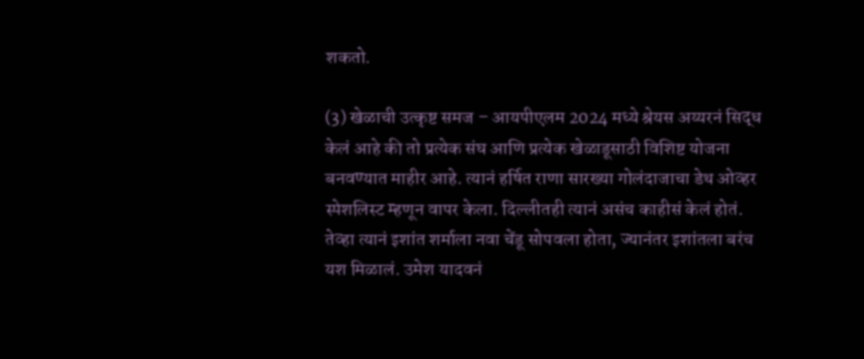शकतो.

(3) खेळाची उत्कृष्ट समज – आयपीएलम 2024 मध्ये श्रेयस अय्यरनं सिद्ध केलं आहे की तो प्रत्येक संघ आणि प्रत्येक खेळाडूसाठी विशिष्ट योजना बनवण्यात माहीर आहे. त्यानं हर्षित राणा सारख्या गोलंदाजाचा डेथ ओव्हर स्पेशलिस्ट म्हणून वापर केला. दिल्लीतही त्यानं असंच काहीसं केलं होतं. तेव्हा त्यानं इशांत शर्माला नवा चेंडू सोपवला होता, ज्यानंतर इशांतला बरंच यश मिळालं. उमेश यादवनं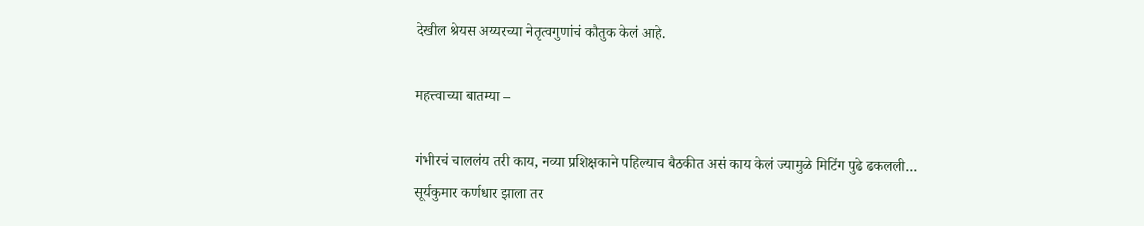देखील श्रेयस अय्यरच्या नेतृत्वगुणांचं कौतुक केलं आहे.

महत्त्वाच्या बातम्या –

गंभीरचं चाललंय तरी काय, नव्या प्रशिक्षकाने पहिल्याच बैठकीत असं काय केलं ज्यामुळे मिटिंग पुढे ढकलली…
सूर्यकुमार कर्णधार झाला तर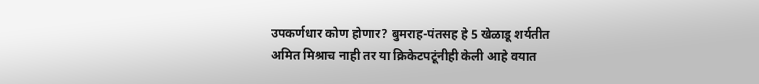उपकर्णधार कोण होणार? बुमराह-पंतसह हे 5 खेळाडू शर्यतीत
अमित मिश्राच नाही तर या क्रिकेटपटूंनीही केली आहे वयात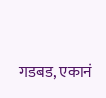गडबड, एकानं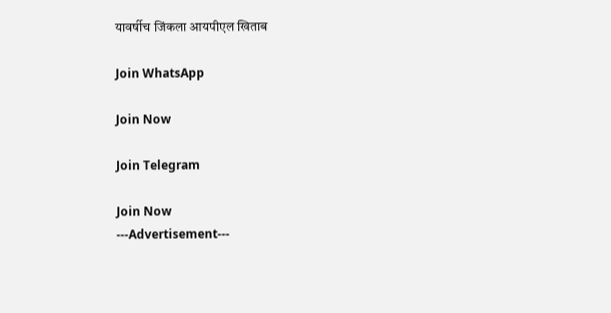यावर्षीच जिंकला आयपीएल खिताब

Join WhatsApp

Join Now

Join Telegram

Join Now
---Advertisement---